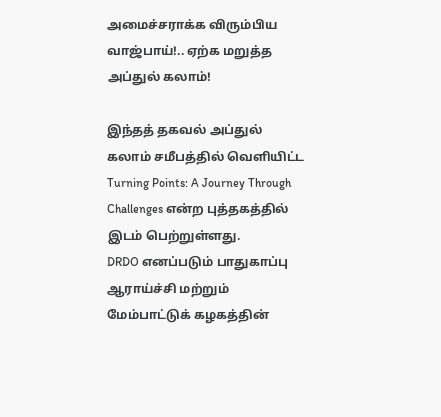அமைச்சராக்க விரும்பிய வாஜ்பாய்!.. ஏற்க மறுத்த அப்துல் கலாம்!

இந்தத் தகவல் அப்துல் கலாம் சமீபத்தில் வெளியிட்ட Turning Points: A Journey Through Challenges என்ற புத்தகத்தில் இடம் பெற்றுள்ளது.
DRDO எனப்படும் பாதுகாப்பு ஆராய்ச்சி மற்றும் மேம்பாட்டுக் கழகத்தின்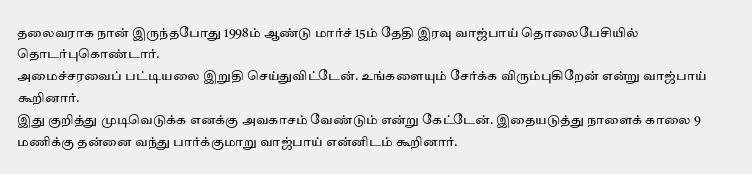தலைவராக நான் இருந்தபோது 1998ம் ஆண்டு மார்ச் 15ம் தேதி இரவு வாஜ்பாய் தொலைபேசியில் தொடர்புகொண்டார்.
அமைச்சரவைப் பட்டியலை இறுதி செய்துவிட்டேன். உங்களையும் சேர்க்க விரும்புகிறேன் என்று வாஜ்பாய் கூறினார்.
இது குறித்து முடிவெடுக்க எனக்கு அவகாசம் வேண்டும் என்று கேட்டேன். இதையடுத்து நாளைக் காலை 9 மணிக்கு தன்னை வந்து பார்க்குமாறு வாஜ்பாய் என்னிடம் கூறினார்.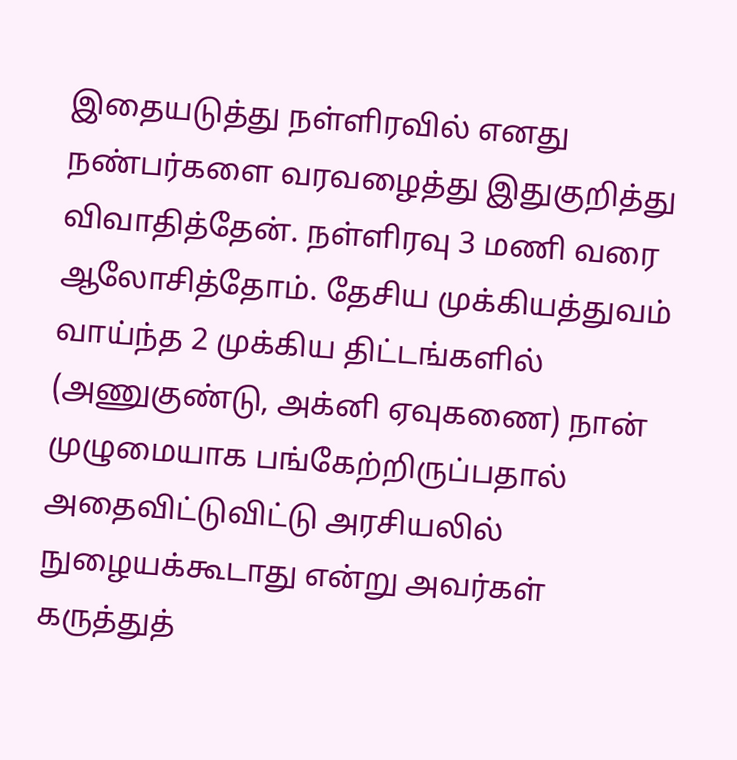இதையடுத்து நள்ளிரவில் எனது நண்பர்களை வரவழைத்து இதுகுறித்து விவாதித்தேன். நள்ளிரவு 3 மணி வரை ஆலோசித்தோம். தேசிய முக்கியத்துவம் வாய்ந்த 2 முக்கிய திட்டங்களில் (அணுகுண்டு, அக்னி ஏவுகணை) நான் முழுமையாக பங்கேற்றிருப்பதால் அதைவிட்டுவிட்டு அரசியலில் நுழையக்கூடாது என்று அவர்கள் கருத்துத்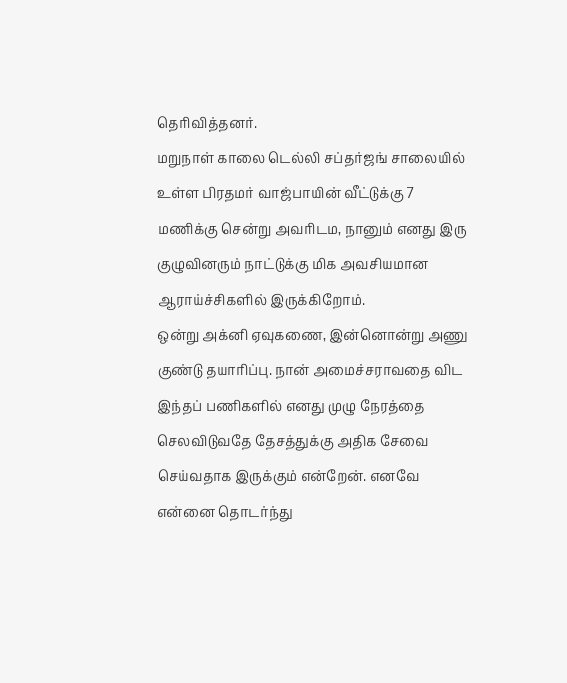தெரிவித்தனர்.
மறுநாள் காலை டெல்லி சப்தர்ஜங் சாலையில் உள்ள பிரதமர் வாஜ்பாயின் வீட்டுக்கு 7 மணிக்கு சென்று அவரிடம, நானும் எனது இரு குழுவினரும் நாட்டுக்கு மிக அவசியமான ஆராய்ச்சிகளில் இருக்கிறோம்.
ஒன்று அக்னி ஏவுகணை, இன்னொன்று அணு குண்டு தயாரிப்பு. நான் அமைச்சராவதை விட இந்தப் பணிகளில் எனது முழு நேரத்தை செலவிடுவதே தேசத்துக்கு அதிக சேவை செய்வதாக இருக்கும் என்றேன். எனவே என்னை தொடர்ந்து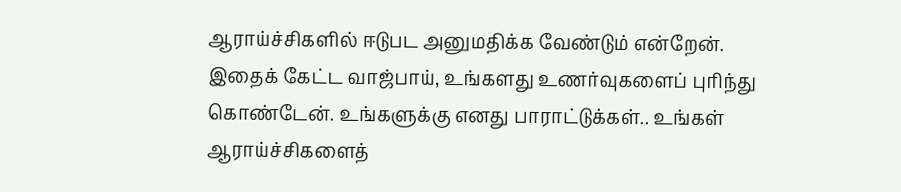ஆராய்ச்சிகளில் ஈடுபட அனுமதிக்க வேண்டும் என்றேன்.
இதைக் கேட்ட வாஜ்பாய், உங்களது உணர்வுகளைப் புரிந்து கொண்டேன். உங்களுக்கு எனது பாராட்டுக்கள்.. உங்கள் ஆராய்ச்சிகளைத்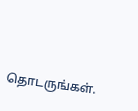தொடருங்கள்.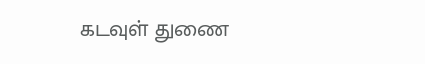கடவுள் துணை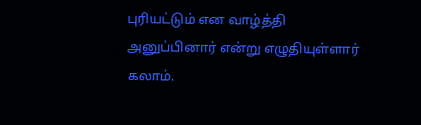புரியட்டும் என வாழ்த்தி அனுப்பினார் என்று எழுதியுள்ளார் கலாம்.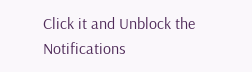Click it and Unblock the Notifications